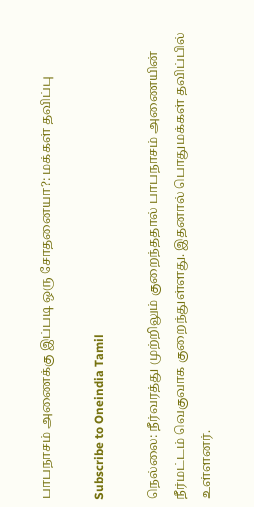பாபநாசம் அணைக்கு இப்படி ஒரு சோதனையா?: மக்கள் தவிப்பு

Subscribe to Oneindia Tamil

நெல்லை: நீர்வரத்து முற்றிலும் குறைந்ததால் பாபநாசம் அணையின் நீர்மட்டம் வெகுவாக குறைந்துள்ளது. இதனால் பொதுமக்கள் தவிப்பில் உள்ளனர்.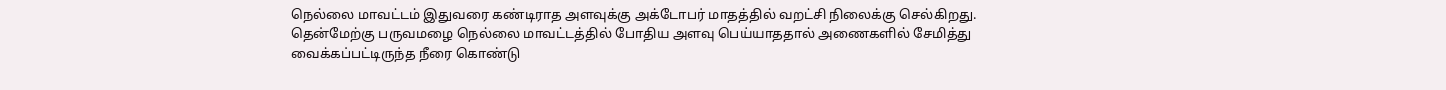நெல்லை மாவட்டம் இதுவரை கண்டிராத அளவுக்கு அக்டோபர் மாதத்தில் வறட்சி நிலைக்கு செல்கிறது. தென்மேற்கு பருவமழை நெல்லை மாவட்டத்தில் போதிய அளவு பெய்யாததால் அணைகளில் சேமித்து வைக்கப்பட்டிருந்த நீரை கொண்டு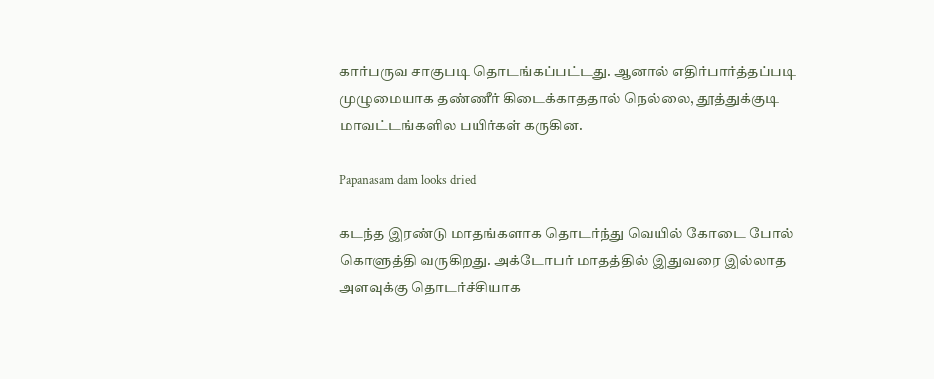கார்பருவ சாகுபடி தொடங்கப்பட்டது. ஆனால் எதிர்பார்த்தப்படி முழுமையாக தண்ணீர் கிடைக்காததால் நெல்லை, தூத்துக்குடி மாவட்டங்களில பயிர்கள் கருகின.

Papanasam dam looks dried

கடந்த இரண்டு மாதங்களாக தொடர்ந்து வெயில் கோடை போல் கொளுத்தி வருகிறது. அக்டோபர் மாதத்தில் இதுவரை இல்லாத அளவுக்கு தொடர்ச்சியாக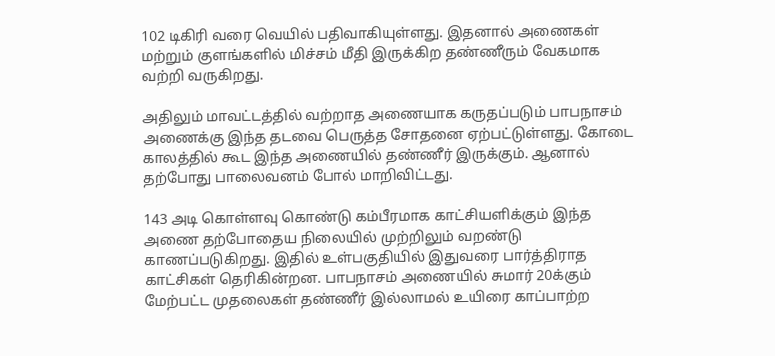102 டிகிரி வரை வெயில் பதிவாகியுள்ளது. இதனால் அணைகள் மற்றும் குளங்களில் மிச்சம் மீதி இருக்கிற தண்ணீரும் வேகமாக வற்றி வருகிறது.

அதிலும் மாவட்டத்தில் வற்றாத அணையாக கருதப்படும் பாபநாசம் அணைக்கு இந்த தடவை பெருத்த சோதனை ஏற்பட்டுள்ளது. கோடை காலத்தில் கூட இந்த அணையில் தண்ணீர் இருக்கும். ஆனால் தற்போது பாலைவனம் போல் மாறிவிட்டது.

143 அடி கொள்ளவு கொண்டு கம்பீரமாக காட்சியளிக்கும் இந்த அணை தற்போதைய நிலையில் முற்றிலும் வறண்டு காணப்படுகிறது. இதில் உள்பகுதியில் இதுவரை பார்த்திராத காட்சிகள் தெரிகின்றன. பாபநாசம் அணையில் சுமார் 20க்கும் மேற்பட்ட முதலைகள் தண்ணீர் இல்லாமல் உயிரை காப்பாற்ற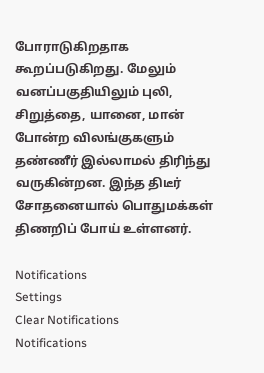போராடுகிறதாக கூறப்படுகிறது. மேலும் வனப்பகுதியிலும் புலி, சிறுத்தை, யானை, மான் போன்ற விலங்குகளும் தண்ணீர் இல்லாமல் திரிந்து வருகின்றன. இந்த திடீர் சோதனையால் பொதுமக்கள் திணறிப் போய் உள்ளனர்.

Notifications
Settings
Clear Notifications
Notifications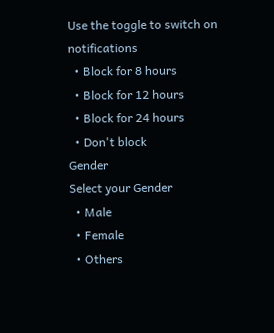Use the toggle to switch on notifications
  • Block for 8 hours
  • Block for 12 hours
  • Block for 24 hours
  • Don't block
Gender
Select your Gender
  • Male
  • Female
  • Others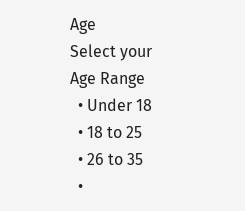Age
Select your Age Range
  • Under 18
  • 18 to 25
  • 26 to 35
  •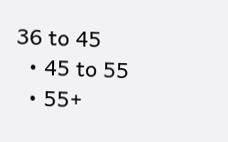36 to 45
  • 45 to 55
  • 55+